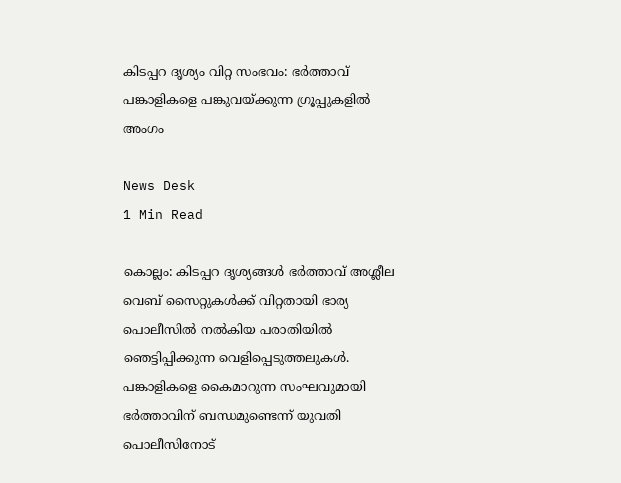കിടപ്പറ ദൃശ്യം വിറ്റ സംഭവം: ഭർത്താവ് പങ്കാളികളെ പങ്കുവയ്ക്കുന്ന ഗ്രൂപ്പുകളിൽ അംഗം

News Desk
1 Min Read

കൊല്ലം: കിടപ്പറ ദൃശ്യങ്ങൾ ഭർത്താവ് അശ്ലീല വെബ് സൈറ്റുകൾക്ക് വിറ്റതായി ഭാര്യ പൊലീസിൽ നൽകിയ പരാതിയിൽ ഞെട്ടിപ്പിക്കുന്ന വെളിപ്പെടുത്തലുകൾ. പങ്കാളികളെ കൈമാറുന്ന സംഘവുമായി ഭർത്താവിന് ബന്ധമുണ്ടെന്ന് യുവതി പൊലീസിനോട്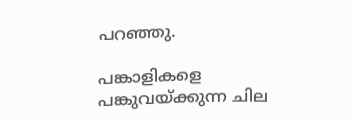പറഞ്ഞു.

പങ്കാളികളെ പങ്കുവയ്ക്കുന്ന ചില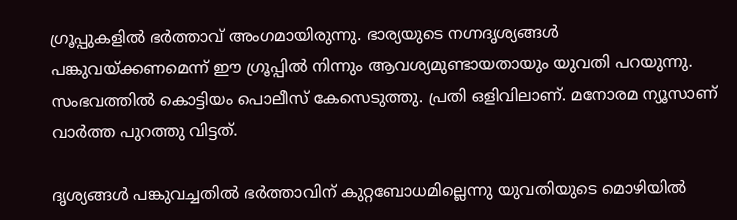ഗ്രൂപ്പുകളില്‍ ഭര്‍ത്താവ് അംഗമായിരുന്നു. ഭാര്യയുടെ നഗ്നദൃശ്യങ്ങള്‍ പങ്കുവയ്ക്കണമെന്ന് ഈ ഗ്രൂപ്പില്‍ നിന്നും ആവശ്യമുണ്ടായതായും യുവതി പറയുന്നു. സംഭവത്തിൽ കൊട്ടിയം പൊലീസ് കേസെടുത്തു. പ്രതി ഒളിവിലാണ്. മനോരമ ന്യൂസാണ് വാർത്ത പുറത്തു വിട്ടത്.

ദൃശ്യങ്ങൾ പങ്കുവച്ചതിൽ ഭർത്താവിന് കുറ്റബോധമില്ലെന്നു യുവതിയുടെ മൊഴിയിൽ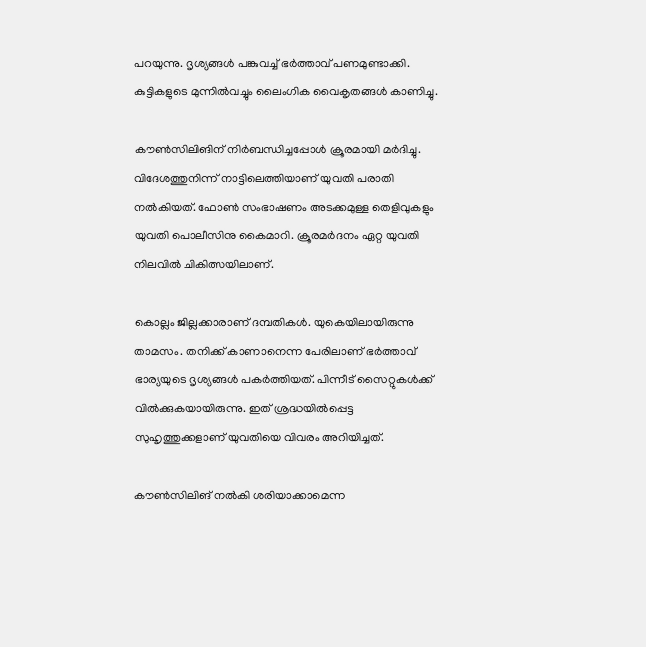പറയുന്നു. ദൃശ്യങ്ങൾ പങ്കുവച്ച് ഭർത്താവ് പണമുണ്ടാക്കി. കുട്ടികളുടെ മുന്നിൽവച്ചും ലൈംഗിക വൈകൃതങ്ങൾ കാണിച്ചു.

കൗൺസിലിങിന് നിർബന്ധിച്ചപ്പോൾ ക്രൂരമായി മർദിച്ചു. വിദേശത്തുനിന്ന് നാട്ടിലെത്തിയാണ് യുവതി പരാതി നൽകിയത്. ഫോൺ സംഭാഷണം അടക്കമുള്ള തെളിവുകളും യുവതി പൊലീസിനു കൈമാറി. ക്രൂരമർദനം ഏറ്റ യുവതി നിലവിൽ ചികിത്സയിലാണ്.

കൊല്ലം ജില്ലക്കാരാണ് ദമ്പതികൾ. യുകെയിലായിരുന്നു താമസം. തനിക്ക് കാണാനെന്ന പേരിലാണ് ഭർത്താവ് ഭാര്യയുടെ ദൃശ്യങ്ങൾ പകർത്തിയത്. പിന്നീട് സൈറ്റുകൾക്ക് വിൽക്കുകയായിരുന്നു. ഇത് ശ്രദ്ധയിൽപ്പെട്ട സുഹൃത്തുക്കളാണ് യുവതിയെ വിവരം അറിയിച്ചത്.

കൗൺസിലിങ് നൽകി ശരിയാക്കാമെന്ന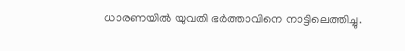ധാരണയിൽ യുവതി ഭർത്താവിനെ നാട്ടിലെത്തിച്ചു.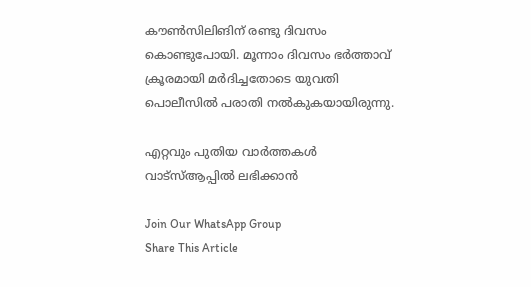കൗൺസിലിങിന് രണ്ടു ദിവസം കൊണ്ടുപോയി. മൂന്നാം ദിവസം ഭർത്താവ് ക്രൂരമായി മർദിച്ചതോടെ യുവതി പൊലീസിൽ പരാതി നൽകുകയായിരുന്നു.

എറ്റവും പുതിയ വാർത്തകൾ വാട്സ്ആപ്പിൽ ലഭിക്കാൻ

Join Our WhatsApp Group
Share This Article